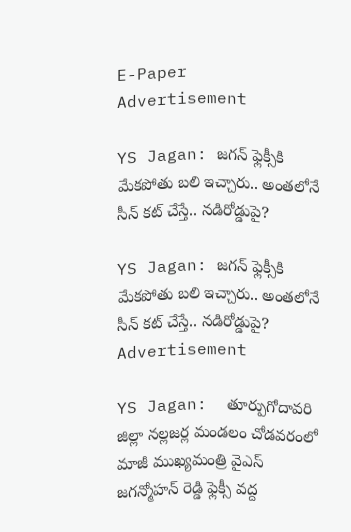E-Paper
Advertisement

YS Jagan: జగన్ ఫ్లెక్సీకి మేకపోతు బలి ఇచ్చారు.. అంతలోనే సీన్ కట్ చేస్తే.. నడిరోడ్డుపై?

YS Jagan: జగన్ ఫ్లెక్సీకి మేకపోతు బలి ఇచ్చారు.. అంతలోనే సీన్ కట్ చేస్తే.. నడిరోడ్డుపై?
Advertisement

YS Jagan:  తూర్పుగోదావరి జిల్లా నల్లజర్ల మండలం చోడవరంలో మాజీ ముఖ్యమంత్రి వైఎస్ జగన్మోహన్ రెడ్డి ఫ్లెక్సీ వద్ద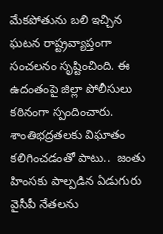మేకపోతును బలి ఇచ్చిన ఘటన రాష్ట్రవ్యాప్తంగా సంచలనం సృష్టించింది. ఈ ఉదంతంపై జిల్లా పోలీసులు కఠినంగా స్పందించారు. శాంతిభద్రతలకు విఘాతం కలిగించడంతో పాటు..  జంతు హింసకు పాల్పడిన ఏడుగురు వైసీపీ నేతలను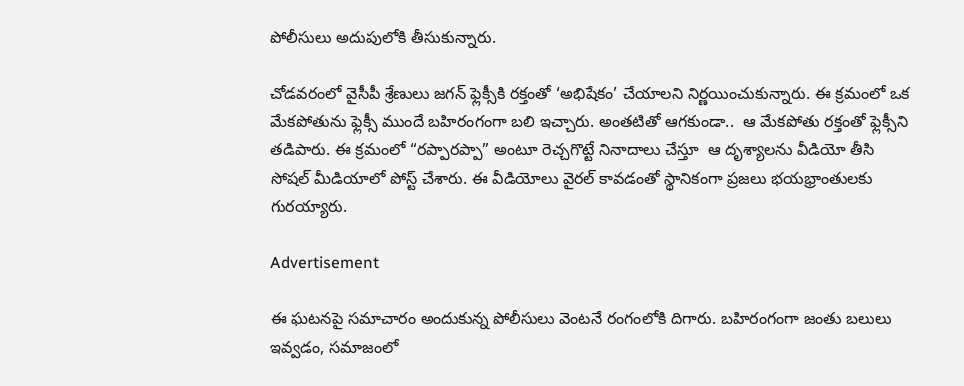పోలీసులు అదుపులోకి తీసుకున్నారు.

చోడవరంలో వైసీపీ శ్రేణులు జగన్ ఫ్లెక్సీకి రక్తంతో ‘అభిషేకం’ చేయాలని నిర్ణయించుకున్నారు. ఈ క్రమంలో ఒక మేకపోతును ఫ్లెక్సీ ముందే బహిరంగంగా బలి ఇచ్చారు. అంతటితో ఆగకుండా..  ఆ మేకపోతు రక్తంతో ఫ్లెక్సీని తడిపారు. ఈ క్రమంలో “రప్పారప్పా” అంటూ రెచ్చగొట్టే నినాదాలు చేస్తూ  ఆ దృశ్యాలను వీడియో తీసి సోషల్ మీడియాలో పోస్ట్ చేశారు. ఈ వీడియోలు వైరల్ కావడంతో స్థానికంగా ప్రజలు భయభ్రాంతులకు గురయ్యారు.

Advertisement

ఈ ఘటనపై సమాచారం అందుకున్న పోలీసులు వెంటనే రంగంలోకి దిగారు. బహిరంగంగా జంతు బలులు ఇవ్వడం, సమాజంలో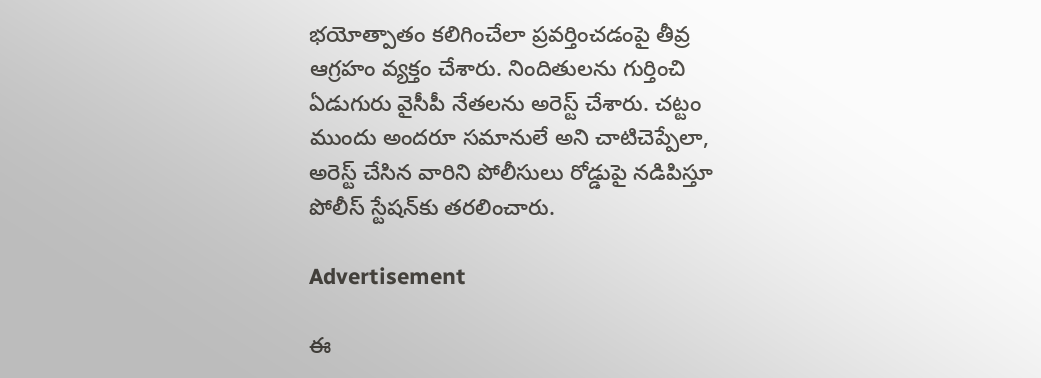భయోత్పాతం కలిగించేలా ప్రవర్తించడంపై తీవ్ర ఆగ్రహం వ్యక్తం చేశారు. నిందితులను గుర్తించి ఏడుగురు వైసీపీ నేతలను అరెస్ట్ చేశారు. చట్టం ముందు అందరూ సమానులే అని చాటిచెప్పేలా, అరెస్ట్ చేసిన వారిని పోలీసులు రోడ్డుపై నడిపిస్తూ పోలీస్ స్టేషన్‌కు తరలించారు.

Advertisement

ఈ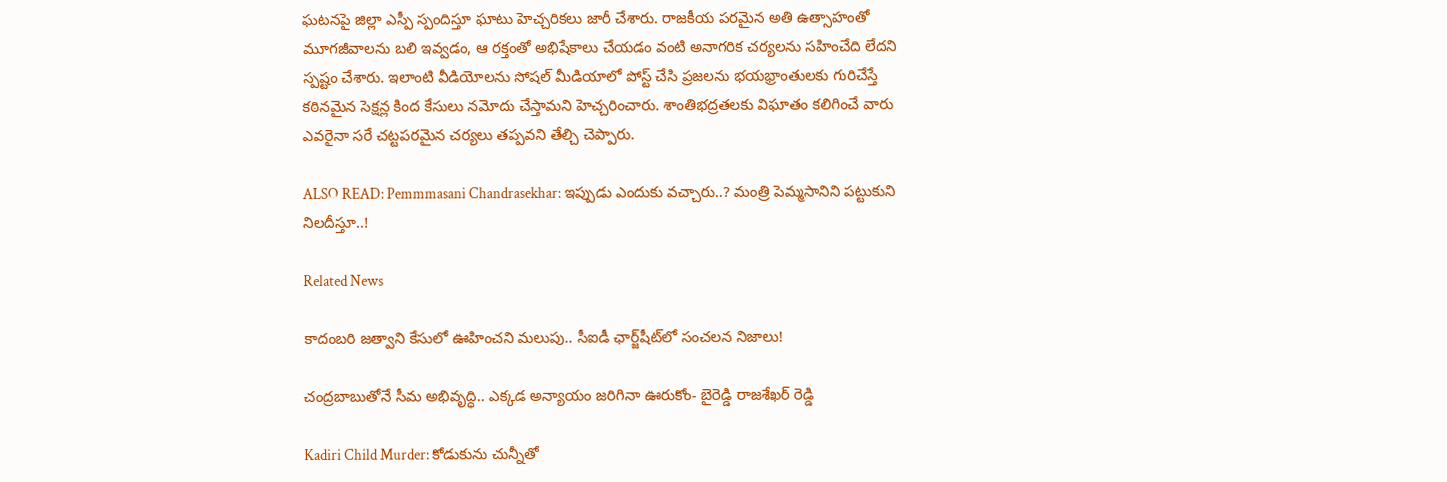ఘటనపై జిల్లా ఎస్పీ స్పందిస్తూ ఘాటు హెచ్చరికలు జారీ చేశారు. రాజకీయ పరమైన అతి ఉత్సాహంతో మూగజీవాలను బలి ఇవ్వడం, ఆ రక్తంతో అభిషేకాలు చేయడం వంటి అనాగరిక చర్యలను సహించేది లేదని స్పష్టం చేశారు. ఇలాంటి వీడియోలను సోషల్ మీడియాలో పోస్ట్ చేసి ప్రజలను భయభ్రాంతులకు గురిచేస్తే కఠినమైన సెక్షన్ల కింద కేసులు నమోదు చేస్తామని హెచ్చరించారు. శాంతిభద్రతలకు విఘాతం కలిగించే వారు ఎవరైనా సరే చట్టపరమైన చర్యలు తప్పవని తేల్చి చెప్పారు.

ALSO READ: Pemmmasani Chandrasekhar: ఇప్పుడు ఎందుకు వచ్చారు..? మంత్రి పెమ్మసానిని పట్టుకుని నిలదీస్తూ..!

Related News

కాదంబరి జత్వాని కేసులో ఊహించని మలుపు.. సీఐడీ ఛార్జ్‌షీట్‌లో సంచలన నిజాలు!

చంద్రబాబుతోనే సీమ అభివృద్ధి.. ఎక్కడ అన్యాయం జరిగినా ఊరుకోం- బైరెడ్డి రాజశేఖర్ రెడ్డి

Kadiri Child Murder: కోడుకును చున్నీతో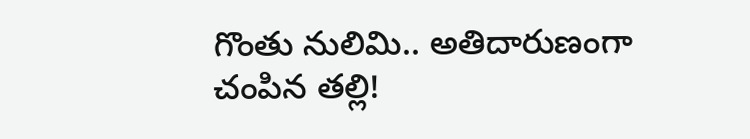గొంతు నులిమి.. అతిదారుణంగా చంపిన తల్లి!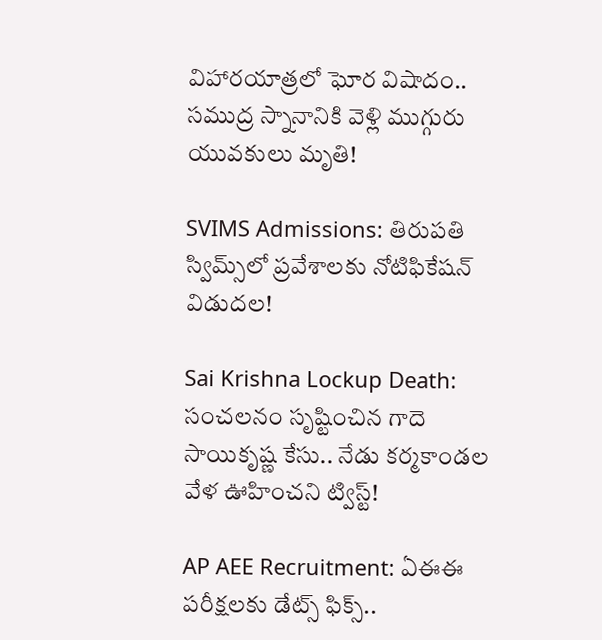విహారయాత్రలో ఘోర విషాదం.. సముద్ర స్నానానికి వెళ్లి ముగ్గురు యువకులు మృతి!

SVIMS Admissions: తిరుపతి స్విమ్స్‌లో ప్రవేశాలకు నోటిఫికేషన్ విడుదల!

Sai Krishna Lockup Death: సంచలనం సృష్టించిన గాదె సాయికృష్ణ కేసు.. నేడు కర్మకాండల వేళ ఊహించని ట్విస్ట్!

AP AEE Recruitment: ఏఈఈ పరీక్షలకు డేట్స్ ఫిక్స్..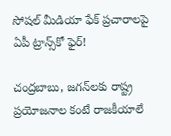సోషల్ మీడియా ఫేక్ ప్రచారాలపై ఏపీ ట్రాన్స్‌కో ఫైర్!

చంద్రబాబు, జగన్‌లకు రాష్ట్ర ప్రయోజనాల కంటే రాజకీయాలే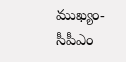ముఖ్యం- సీపీఎం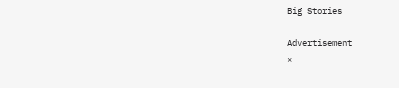Big Stories

Advertisement
×